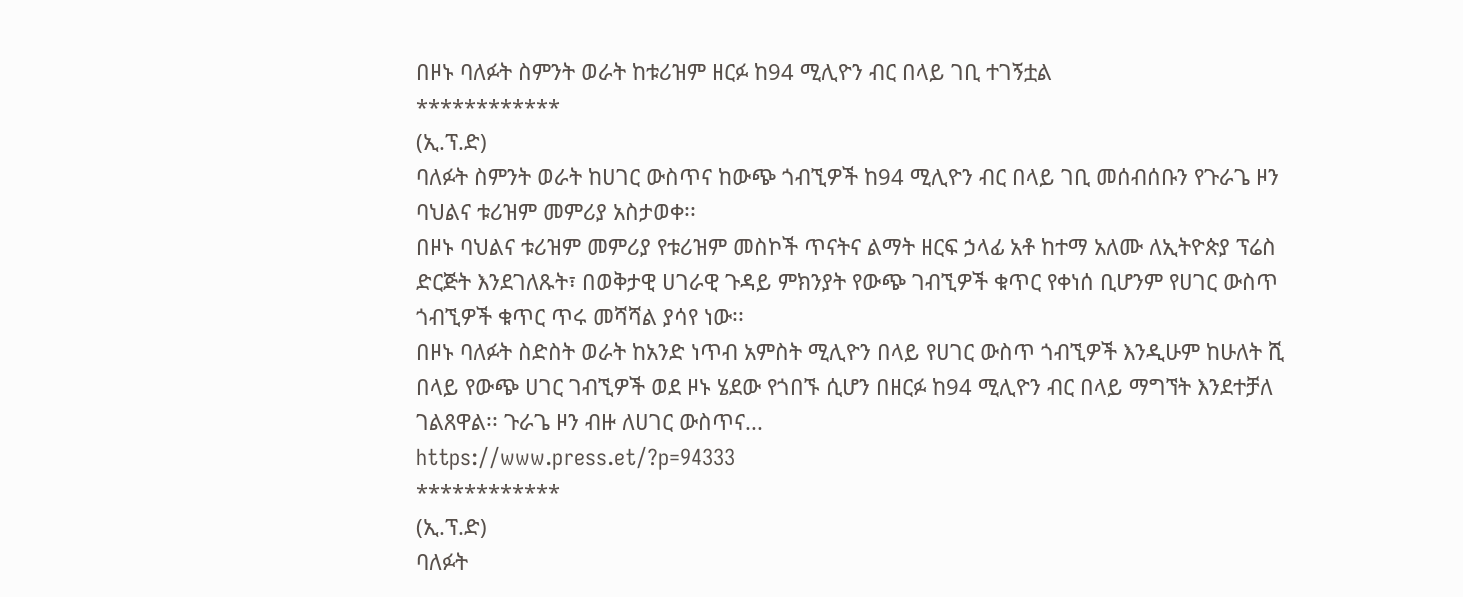በዞኑ ባለፉት ስምንት ወራት ከቱሪዝም ዘርፉ ከ94 ሚሊዮን ብር በላይ ገቢ ተገኝቷል
************
(ኢ.ፕ.ድ)
ባለፉት ስምንት ወራት ከሀገር ውስጥና ከውጭ ጎብኚዎች ከ94 ሚሊዮን ብር በላይ ገቢ መሰብሰቡን የጉራጌ ዞን ባህልና ቱሪዝም መምሪያ አስታወቀ፡፡
በዞኑ ባህልና ቱሪዝም መምሪያ የቱሪዝም መስኮች ጥናትና ልማት ዘርፍ ኃላፊ አቶ ከተማ አለሙ ለኢትዮጵያ ፕሬስ ድርጅት እንደገለጹት፣ በወቅታዊ ሀገራዊ ጉዳይ ምክንያት የውጭ ገብኚዎች ቁጥር የቀነሰ ቢሆንም የሀገር ውስጥ ጎብኚዎች ቁጥር ጥሩ መሻሻል ያሳየ ነው፡፡
በዞኑ ባለፉት ስድስት ወራት ከአንድ ነጥብ አምስት ሚሊዮን በላይ የሀገር ውስጥ ጎብኚዎች እንዲሁም ከሁለት ሺ በላይ የውጭ ሀገር ገብኚዎች ወደ ዞኑ ሄደው የጎበኙ ሲሆን በዘርፉ ከ94 ሚሊዮን ብር በላይ ማግኘት እንደተቻለ ገልጸዋል፡፡ ጉራጌ ዞን ብዙ ለሀገር ውስጥና...
https://www.press.et/?p=94333
************
(ኢ.ፕ.ድ)
ባለፉት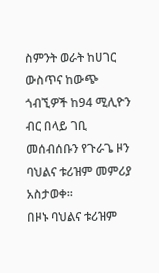ስምንት ወራት ከሀገር ውስጥና ከውጭ ጎብኚዎች ከ94 ሚሊዮን ብር በላይ ገቢ መሰብሰቡን የጉራጌ ዞን ባህልና ቱሪዝም መምሪያ አስታወቀ፡፡
በዞኑ ባህልና ቱሪዝም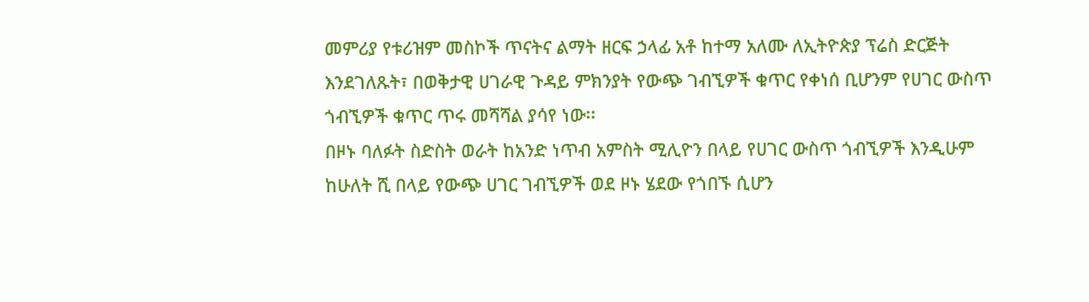መምሪያ የቱሪዝም መስኮች ጥናትና ልማት ዘርፍ ኃላፊ አቶ ከተማ አለሙ ለኢትዮጵያ ፕሬስ ድርጅት እንደገለጹት፣ በወቅታዊ ሀገራዊ ጉዳይ ምክንያት የውጭ ገብኚዎች ቁጥር የቀነሰ ቢሆንም የሀገር ውስጥ ጎብኚዎች ቁጥር ጥሩ መሻሻል ያሳየ ነው፡፡
በዞኑ ባለፉት ስድስት ወራት ከአንድ ነጥብ አምስት ሚሊዮን በላይ የሀገር ውስጥ ጎብኚዎች እንዲሁም ከሁለት ሺ በላይ የውጭ ሀገር ገብኚዎች ወደ ዞኑ ሄደው የጎበኙ ሲሆን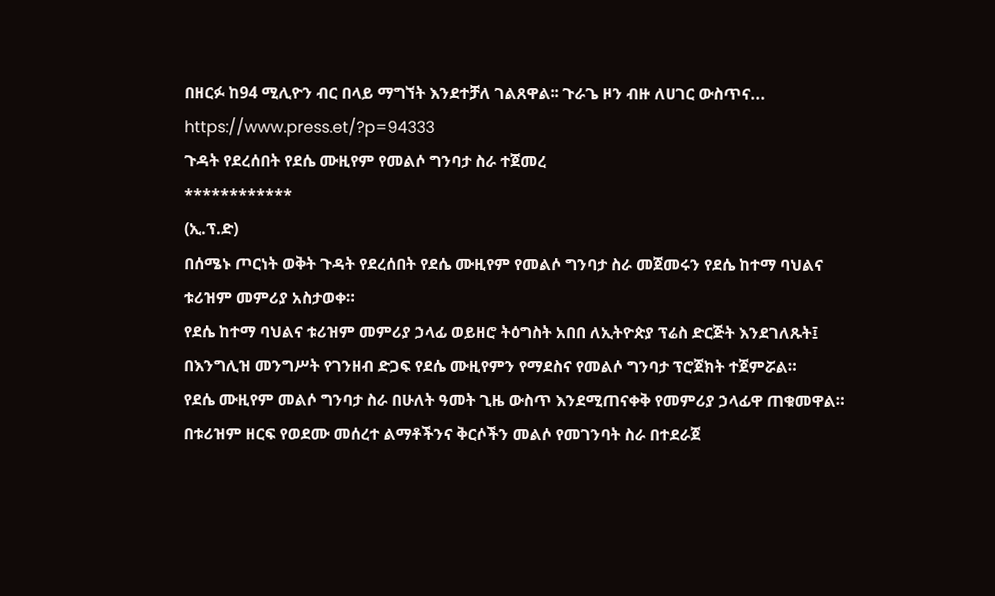በዘርፉ ከ94 ሚሊዮን ብር በላይ ማግኘት እንደተቻለ ገልጸዋል፡፡ ጉራጌ ዞን ብዙ ለሀገር ውስጥና...
https://www.press.et/?p=94333
ጉዳት የደረሰበት የደሴ ሙዚየም የመልሶ ግንባታ ስራ ተጀመረ
************
(ኢ.ፕ.ድ)
በሰሜኑ ጦርነት ወቅት ጉዳት የደረሰበት የደሴ ሙዚየም የመልሶ ግንባታ ስራ መጀመሩን የደሴ ከተማ ባህልና ቱሪዝም መምሪያ አስታወቀ።
የደሴ ከተማ ባህልና ቱሪዝም መምሪያ ኃላፊ ወይዘሮ ትዕግስት አበበ ለኢትዮጵያ ፕሬስ ድርጅት እንደገለጹት፤ በእንግሊዝ መንግሥት የገንዘብ ድጋፍ የደሴ ሙዚየምን የማደስና የመልሶ ግንባታ ፕሮጀክት ተጀምሯል።
የደሴ ሙዚየም መልሶ ግንባታ ስራ በሁለት ዓመት ጊዜ ውስጥ እንደሚጠናቀቅ የመምሪያ ኃላፊዋ ጠቁመዋል። በቱሪዝም ዘርፍ የወደሙ መሰረተ ልማቶችንና ቅርሶችን መልሶ የመገንባት ስራ በተደራጀ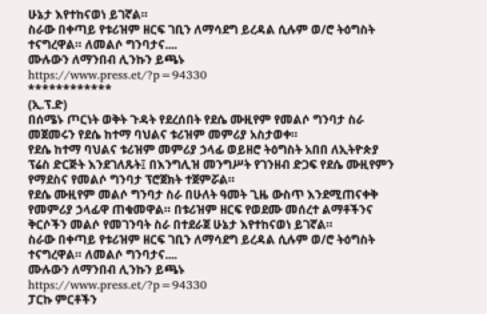ሁኔታ እየተከናወነ ይገኛል።
ስራው በቀጣይ የቱሪዝም ዘርፍ ገቢን ለማሳደግ ይረዳል ሲሉም ወ/ሮ ትዕግስት ተናግረዋል። ለመልሶ ግንባታና....
ሙሉውን ለማንበብ ሊንኩን ይጫኑ
https://www.press.et/?p=94330
************
(ኢ.ፕ.ድ)
በሰሜኑ ጦርነት ወቅት ጉዳት የደረሰበት የደሴ ሙዚየም የመልሶ ግንባታ ስራ መጀመሩን የደሴ ከተማ ባህልና ቱሪዝም መምሪያ አስታወቀ።
የደሴ ከተማ ባህልና ቱሪዝም መምሪያ ኃላፊ ወይዘሮ ትዕግስት አበበ ለኢትዮጵያ ፕሬስ ድርጅት እንደገለጹት፤ በእንግሊዝ መንግሥት የገንዘብ ድጋፍ የደሴ ሙዚየምን የማደስና የመልሶ ግንባታ ፕሮጀክት ተጀምሯል።
የደሴ ሙዚየም መልሶ ግንባታ ስራ በሁለት ዓመት ጊዜ ውስጥ እንደሚጠናቀቅ የመምሪያ ኃላፊዋ ጠቁመዋል። በቱሪዝም ዘርፍ የወደሙ መሰረተ ልማቶችንና ቅርሶችን መልሶ የመገንባት ስራ በተደራጀ ሁኔታ እየተከናወነ ይገኛል።
ስራው በቀጣይ የቱሪዝም ዘርፍ ገቢን ለማሳደግ ይረዳል ሲሉም ወ/ሮ ትዕግስት ተናግረዋል። ለመልሶ ግንባታና....
ሙሉውን ለማንበብ ሊንኩን ይጫኑ
https://www.press.et/?p=94330
ፓርኩ ምርቶችን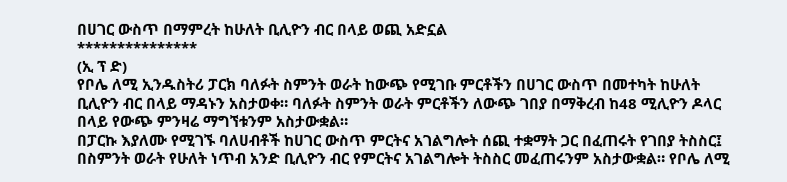በሀገር ውስጥ በማምረት ከሁለት ቢሊዮን ብር በላይ ወጪ አድኗል
***************
(ኢ ፕ ድ)
የቦሌ ለሚ ኢንዱስትሪ ፓርክ ባለፉት ስምንት ወራት ከውጭ የሚገቡ ምርቶችን በሀገር ውስጥ በመተካት ከሁለት ቢሊዮን ብር በላይ ማዳኑን አስታወቀ። ባለፉት ስምንት ወራት ምርቶችን ለውጭ ገበያ በማቅረብ ከ48 ሚሊዮን ዶላር በላይ የውጭ ምንዛሬ ማግኘቱንም አስታውቋል።
በፓርኩ እያለሙ የሚገኙ ባለሀብቶች ከሀገር ውስጥ ምርትና አገልግሎት ሰጪ ተቋማት ጋር በፈጠሩት የገበያ ትስስር፤ በስምንት ወራት የሁለት ነጥብ አንድ ቢሊዮን ብር የምርትና አገልግሎት ትስስር መፈጠሩንም አስታውቋል። የቦሌ ለሚ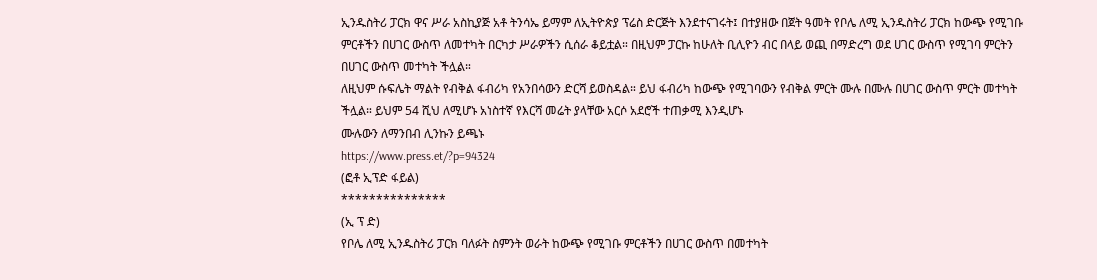ኢንዱስትሪ ፓርክ ዋና ሥራ አስኪያጅ አቶ ትንሳኤ ይማም ለኢትዮጵያ ፕሬስ ድርጅት እንደተናገሩት፤ በተያዘው በጀት ዓመት የቦሌ ለሚ ኢንዱስትሪ ፓርክ ከውጭ የሚገቡ ምርቶችን በሀገር ውስጥ ለመተካት በርካታ ሥራዎችን ሲሰራ ቆይቷል። በዚህም ፓርኩ ከሁለት ቢሊዮን ብር በላይ ወጪ በማድረግ ወደ ሀገር ውስጥ የሚገባ ምርትን በሀገር ውስጥ መተካት ችሏል።
ለዚህም ሱፍሌት ማልት የብቅል ፋብሪካ የአንበሳውን ድርሻ ይወስዳል። ይህ ፋብሪካ ከውጭ የሚገባውን የብቅል ምርት ሙሉ በሙሉ በሀገር ውስጥ ምርት መተካት ችሏል። ይህም 54 ሺህ ለሚሆኑ አነስተኛ የእርሻ መሬት ያላቸው አርሶ አደሮች ተጠቃሚ እንዲሆኑ
ሙሉውን ለማንበብ ሊንኩን ይጫኑ
https://www.press.et/?p=94324
(ፎቶ ኢፕድ ፋይል)
***************
(ኢ ፕ ድ)
የቦሌ ለሚ ኢንዱስትሪ ፓርክ ባለፉት ስምንት ወራት ከውጭ የሚገቡ ምርቶችን በሀገር ውስጥ በመተካት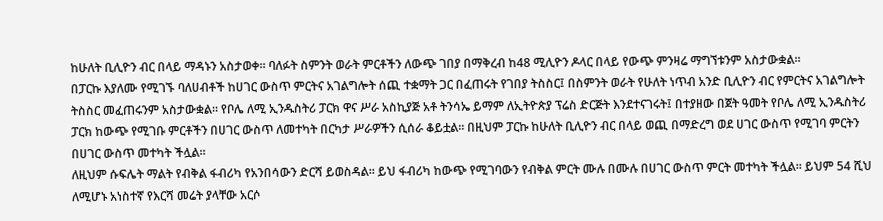ከሁለት ቢሊዮን ብር በላይ ማዳኑን አስታወቀ። ባለፉት ስምንት ወራት ምርቶችን ለውጭ ገበያ በማቅረብ ከ48 ሚሊዮን ዶላር በላይ የውጭ ምንዛሬ ማግኘቱንም አስታውቋል።
በፓርኩ እያለሙ የሚገኙ ባለሀብቶች ከሀገር ውስጥ ምርትና አገልግሎት ሰጪ ተቋማት ጋር በፈጠሩት የገበያ ትስስር፤ በስምንት ወራት የሁለት ነጥብ አንድ ቢሊዮን ብር የምርትና አገልግሎት ትስስር መፈጠሩንም አስታውቋል። የቦሌ ለሚ ኢንዱስትሪ ፓርክ ዋና ሥራ አስኪያጅ አቶ ትንሳኤ ይማም ለኢትዮጵያ ፕሬስ ድርጅት እንደተናገሩት፤ በተያዘው በጀት ዓመት የቦሌ ለሚ ኢንዱስትሪ ፓርክ ከውጭ የሚገቡ ምርቶችን በሀገር ውስጥ ለመተካት በርካታ ሥራዎችን ሲሰራ ቆይቷል። በዚህም ፓርኩ ከሁለት ቢሊዮን ብር በላይ ወጪ በማድረግ ወደ ሀገር ውስጥ የሚገባ ምርትን በሀገር ውስጥ መተካት ችሏል።
ለዚህም ሱፍሌት ማልት የብቅል ፋብሪካ የአንበሳውን ድርሻ ይወስዳል። ይህ ፋብሪካ ከውጭ የሚገባውን የብቅል ምርት ሙሉ በሙሉ በሀገር ውስጥ ምርት መተካት ችሏል። ይህም 54 ሺህ ለሚሆኑ አነስተኛ የእርሻ መሬት ያላቸው አርሶ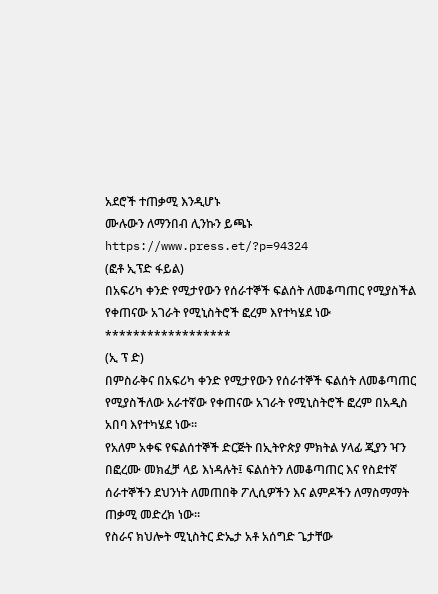አደሮች ተጠቃሚ እንዲሆኑ
ሙሉውን ለማንበብ ሊንኩን ይጫኑ
https://www.press.et/?p=94324
(ፎቶ ኢፕድ ፋይል)
በአፍሪካ ቀንድ የሚታየውን የሰራተኞች ፍልሰት ለመቆጣጠር የሚያስችል የቀጠናው አገራት የሚኒስትሮች ፎረም እየተካሄደ ነው
******************
(ኢ ፕ ድ)
በምስራቅና በአፍሪካ ቀንድ የሚታየውን የሰራተኞች ፍልሰት ለመቆጣጠር የሚያስችለው አራተኛው የቀጠናው አገራት የሚኒስትሮች ፎረም በአዲስ አበባ እየተካሄደ ነው።
የአለም አቀፍ የፍልሰተኞች ድርጅት በኢትዮጵያ ምክትል ሃላፊ ጂያን ዣን በፎረሙ መክፈቻ ላይ እነዳሉት፤ ፍልሰትን ለመቆጣጠር እና የስደተኛ ሰራተኞችን ደህንነት ለመጠበቅ ፖሊሲዎችን እና ልምዶችን ለማስማማት ጠቃሚ መድረክ ነው።
የስራና ክህሎት ሚኒስትር ድኤታ አቶ አሰግድ ጌታቸው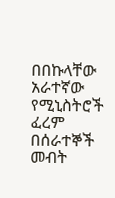በበኩላቸው አራተኛው የሚኒስትሮች ፈረም በሰራተኞች መብት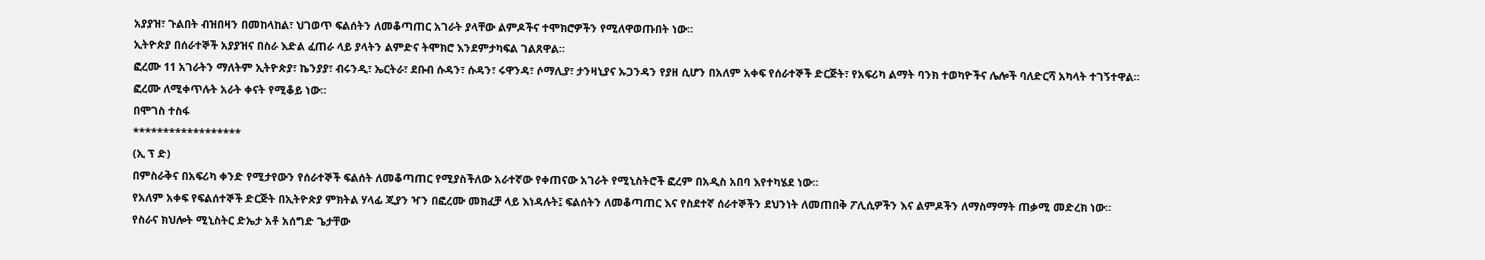አያያዝ፣ ጉልበት ብዝበዛን በመከላከል፣ ህገወጥ ፍልሰትን ለመቆጣጠር አገራት ያላቸው ልምዶችና ተሞክሮዎችን የሚለዋወጡበት ነው።
ኢትዮጵያ በሰራተኞች አያያዝና በስራ እድል ፈጠራ ላይ ያላትን ልምድና ትሞክሮ እንደምታካፍል ገልጸዋል።
ፎረሙ 11 አገራትን ማለትም ኢትዮጵያ፣ ኬንያያ፣ ብሩንዲ፣ ኤርትራ፣ ደቡብ ሱዳን፣ ሱዳን፣ ሩዋንዳ፣ ሶማሊያ፣ ታንዛኒያና ኡጋንዳን የያዘ ሲሆን በአለም አቀፍ የሰራተኞች ድርጅት፣ የአፍሪካ ልማት ባንክ ተወካዮችና ሌሎች ባለድርሻ አካላት ተገኝተዋል።
ፎረሙ ለሚቀጥሉት አራት ቀናት የሚቆይ ነው።
በሞገስ ተስፋ
******************
(ኢ ፕ ድ)
በምስራቅና በአፍሪካ ቀንድ የሚታየውን የሰራተኞች ፍልሰት ለመቆጣጠር የሚያስችለው አራተኛው የቀጠናው አገራት የሚኒስትሮች ፎረም በአዲስ አበባ እየተካሄደ ነው።
የአለም አቀፍ የፍልሰተኞች ድርጅት በኢትዮጵያ ምክትል ሃላፊ ጂያን ዣን በፎረሙ መክፈቻ ላይ እነዳሉት፤ ፍልሰትን ለመቆጣጠር እና የስደተኛ ሰራተኞችን ደህንነት ለመጠበቅ ፖሊሲዎችን እና ልምዶችን ለማስማማት ጠቃሚ መድረክ ነው።
የስራና ክህሎት ሚኒስትር ድኤታ አቶ አሰግድ ጌታቸው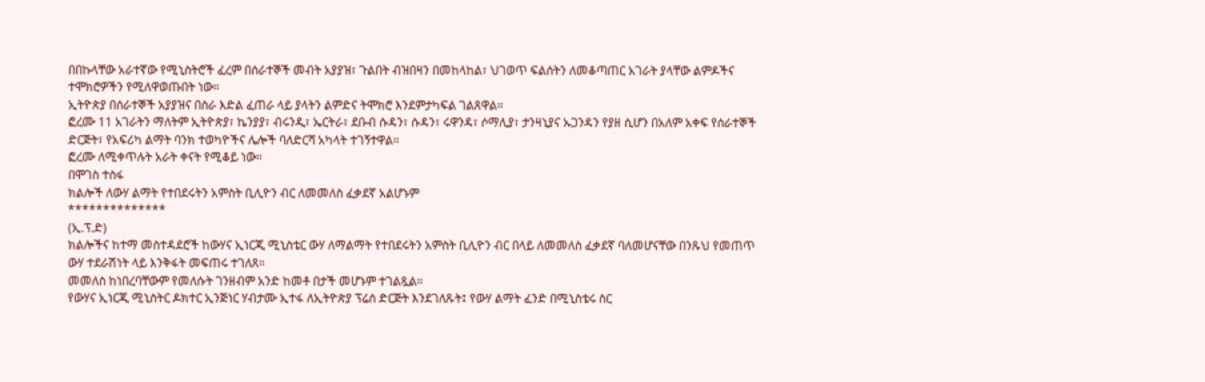በበኩላቸው አራተኛው የሚኒስትሮች ፈረም በሰራተኞች መብት አያያዝ፣ ጉልበት ብዝበዛን በመከላከል፣ ህገወጥ ፍልሰትን ለመቆጣጠር አገራት ያላቸው ልምዶችና ተሞክሮዎችን የሚለዋወጡበት ነው።
ኢትዮጵያ በሰራተኞች አያያዝና በስራ እድል ፈጠራ ላይ ያላትን ልምድና ትሞክሮ እንደምታካፍል ገልጸዋል።
ፎረሙ 11 አገራትን ማለትም ኢትዮጵያ፣ ኬንያያ፣ ብሩንዲ፣ ኤርትራ፣ ደቡብ ሱዳን፣ ሱዳን፣ ሩዋንዳ፣ ሶማሊያ፣ ታንዛኒያና ኡጋንዳን የያዘ ሲሆን በአለም አቀፍ የሰራተኞች ድርጅት፣ የአፍሪካ ልማት ባንክ ተወካዮችና ሌሎች ባለድርሻ አካላት ተገኝተዋል።
ፎረሙ ለሚቀጥሉት አራት ቀናት የሚቆይ ነው።
በሞገስ ተስፋ
ክልሎች ለውሃ ልማት የተበደሩትን አምስት ቢሊዮን ብር ለመመለስ ፈቃደኛ አልሆኑም
**************
(ኢ.ፕ.ድ)
ክልሎችና ከተማ መስተዳደሮች ከውሃና ኢነርጂ ሚኒስቴር ውሃ ለማልማት የተበደሩትን አምስት ቢሊዮን ብር በላይ ለመመለስ ፈቃደኛ ባለመሆናቸው በንጹህ የመጠጥ ውሃ ተደራሽነት ላይ እንቅፋት መፍጠሩ ተገለጸ።
መመለስ ከነበረባቸውም የመለሱት ገንዘብም አንድ ከመቶ በታች መሆኑም ተገልጿል።
የውሃና ኢነርጂ ሚኒስትር ዶክተር ኢንጅነር ሃብታሙ ኢተፋ ለኢትዮጵያ ፕሬሰ ድርጅት እንደገለጹት፤ የውሃ ልማት ፈንድ በሚኒስቴሩ ስር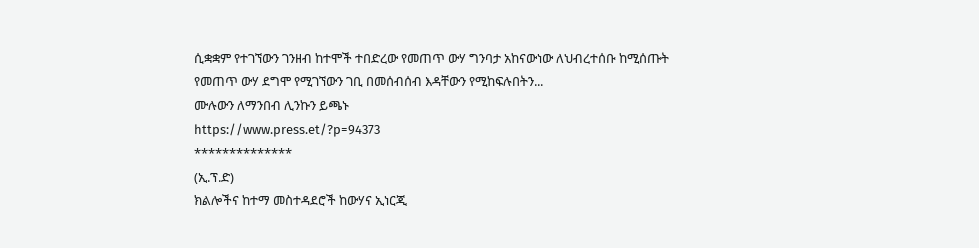ሲቋቋም የተገኘውን ገንዘብ ከተሞች ተበድረው የመጠጥ ውሃ ግንባታ አከናውነው ለህብረተሰቡ ከሚሰጡት የመጠጥ ውሃ ደግሞ የሚገኘውን ገቢ በመሰብሰብ እዳቸውን የሚከፍሉበትን...
ሙሉውን ለማንበብ ሊንኩን ይጫኑ
https://www.press.et/?p=94373
**************
(ኢ.ፕ.ድ)
ክልሎችና ከተማ መስተዳደሮች ከውሃና ኢነርጂ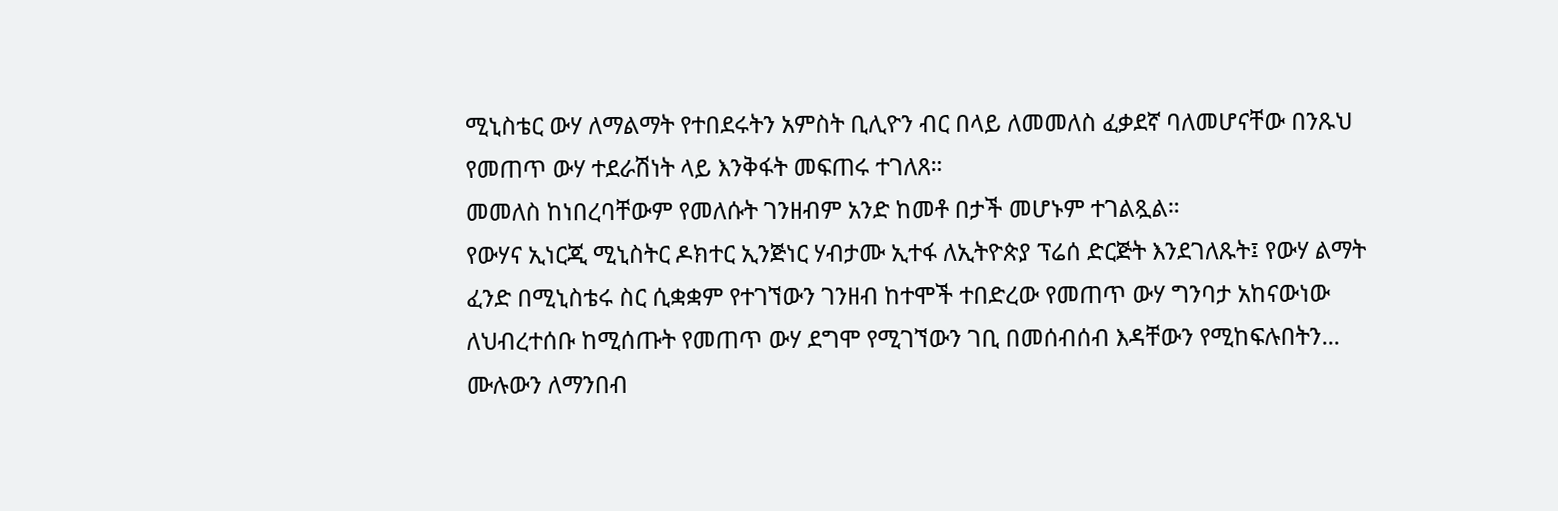ሚኒስቴር ውሃ ለማልማት የተበደሩትን አምስት ቢሊዮን ብር በላይ ለመመለስ ፈቃደኛ ባለመሆናቸው በንጹህ የመጠጥ ውሃ ተደራሽነት ላይ እንቅፋት መፍጠሩ ተገለጸ።
መመለስ ከነበረባቸውም የመለሱት ገንዘብም አንድ ከመቶ በታች መሆኑም ተገልጿል።
የውሃና ኢነርጂ ሚኒስትር ዶክተር ኢንጅነር ሃብታሙ ኢተፋ ለኢትዮጵያ ፕሬሰ ድርጅት እንደገለጹት፤ የውሃ ልማት ፈንድ በሚኒስቴሩ ስር ሲቋቋም የተገኘውን ገንዘብ ከተሞች ተበድረው የመጠጥ ውሃ ግንባታ አከናውነው ለህብረተሰቡ ከሚሰጡት የመጠጥ ውሃ ደግሞ የሚገኘውን ገቢ በመሰብሰብ እዳቸውን የሚከፍሉበትን...
ሙሉውን ለማንበብ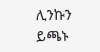ሊንኩን ይጫኑ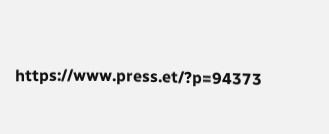https://www.press.et/?p=94373